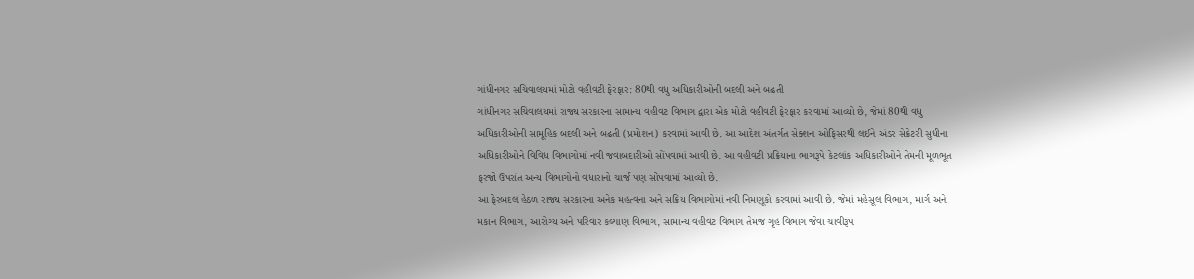ગાંધીનગર સચિવાલયમાં મોટો વહીવટી ફેરફાર: 80થી વધુ અધિકારીઓની બદલી અને બઢતી
ગાંધીનગર સચિવાલયમાં રાજ્ય સરકારના સામાન્ય વહીવટ વિભાગ દ્વારા એક મોટો વહીવટી ફેરફાર કરવામાં આવ્યો છે, જેમાં 80થી વધુ અધિકારીઓની સામૂહિક બદલી અને બઢતી (પ્રમોશન) કરવામાં આવી છે. આ આદેશ અંતર્ગત સેક્શન ઓફિસરથી લઈને અંડર સેક્રેટરી સુધીના અધિકારીઓને વિવિધ વિભાગોમાં નવી જવાબદારીઓ સોંપવામાં આવી છે. આ વહીવટી પ્રક્રિયાના ભાગરૂપે કેટલાંક અધિકારીઓને તેમની મૂળભૂત ફરજો ઉપરાંત અન્ય વિભાગોનો વધારાનો ચાર્જ પણ સોંપવામાં આવ્યો છે.
આ ફેરબદલ હેઠળ રાજ્ય સરકારના અનેક મહત્વના અને સક્રિય વિભાગોમાં નવી નિમણૂકો કરવામાં આવી છે. જેમાં મહેસૂલ વિભાગ, માર્ગ અને મકાન વિભાગ, આરોગ્ય અને પરિવાર કલ્યાણ વિભાગ, સામાન્ય વહીવટ વિભાગ તેમજ ગૃહ વિભાગ જેવા ચાવીરૂપ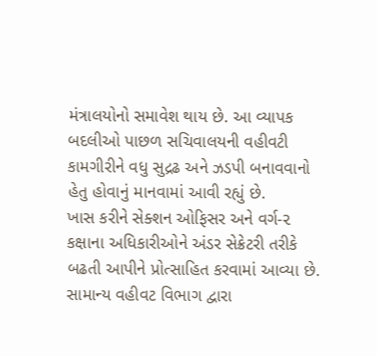મંત્રાલયોનો સમાવેશ થાય છે. આ વ્યાપક બદલીઓ પાછળ સચિવાલયની વહીવટી કામગીરીને વધુ સુદ્રઢ અને ઝડપી બનાવવાનો હેતુ હોવાનું માનવામાં આવી રહ્યું છે.
ખાસ કરીને સેક્શન ઓફિસર અને વર્ગ-૨ કક્ષાના અધિકારીઓને અંડર સેક્રેટરી તરીકે બઢતી આપીને પ્રોત્સાહિત કરવામાં આવ્યા છે. સામાન્ય વહીવટ વિભાગ દ્વારા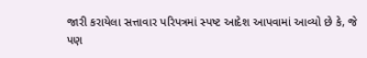જારી કરાયેલા સત્તાવાર પરિપત્રમાં સ્પષ્ટ આદેશ આપવામાં આવ્યો છે કે, જે પણ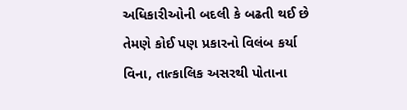અધિકારીઓની બદલી કે બઢતી થઈ છે તેમણે કોઈ પણ પ્રકારનો વિલંબ કર્યા વિના, તાત્કાલિક અસરથી પોતાના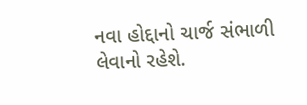નવા હોદ્દાનો ચાર્જ સંભાળી લેવાનો રહેશે.